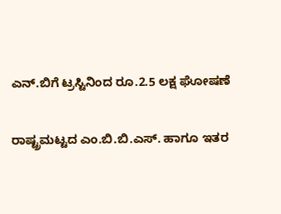ಎನ್.ಬಿಗೆ ಟ್ರಸ್ಟಿನಿಂದ ರೂ.2.5 ಲಕ್ಷ ಘೋಷಣೆ

ರಾಷ್ಟ್ರಮಟ್ಟದ ಎಂ.ಬಿ.ಬಿ.ಎಸ್. ಹಾಗೂ ಇತರ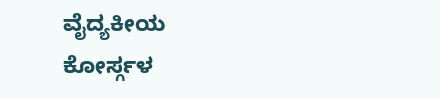ವೈದ್ಯಕೀಯ
ಕೋರ್ಸ್ಗಳ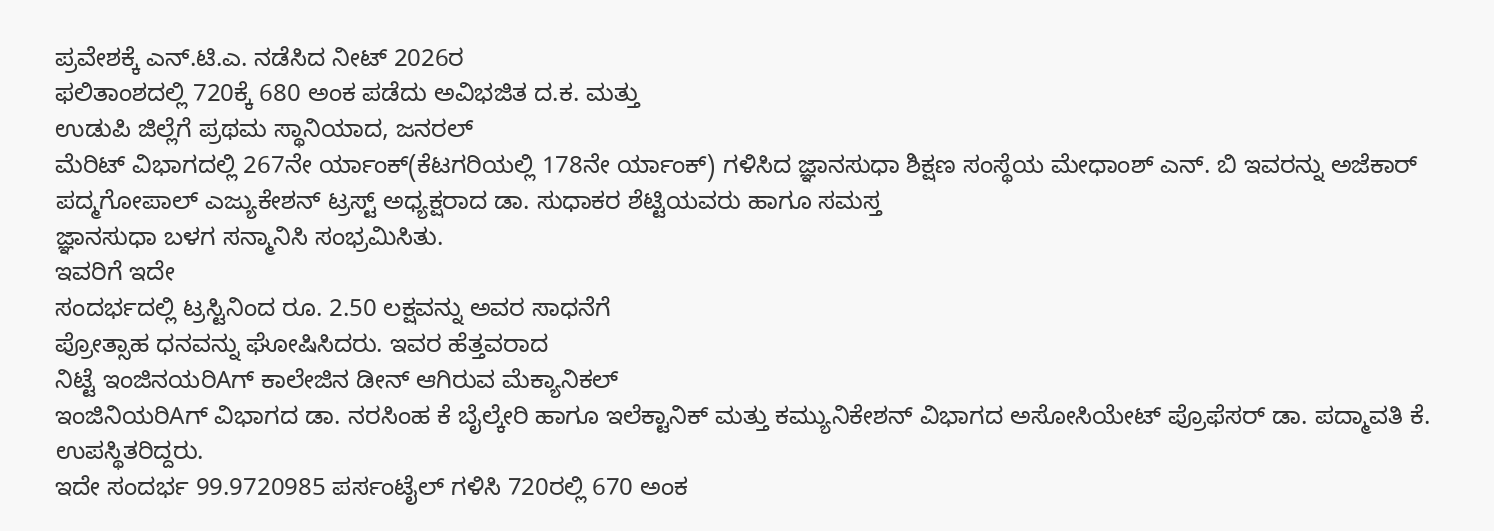ಪ್ರವೇಶಕ್ಕೆ ಎನ್.ಟಿ.ಎ. ನಡೆಸಿದ ನೀಟ್ 2026ರ
ಫಲಿತಾಂಶದಲ್ಲಿ 720ಕ್ಕೆ 680 ಅಂಕ ಪಡೆದು ಅವಿಭಜಿತ ದ.ಕ. ಮತ್ತು
ಉಡುಪಿ ಜಿಲ್ಲೆಗೆ ಪ್ರಥಮ ಸ್ಥಾನಿಯಾದ, ಜನರಲ್
ಮೆರಿಟ್ ವಿಭಾಗದಲ್ಲಿ 267ನೇ ರ್ಯಾಂಕ್(ಕೆಟಗರಿಯಲ್ಲಿ 178ನೇ ರ್ಯಾಂಕ್) ಗಳಿಸಿದ ಜ್ಞಾನಸುಧಾ ಶಿಕ್ಷಣ ಸಂಸ್ಥೆಯ ಮೇಧಾಂಶ್ ಎನ್. ಬಿ ಇವರನ್ನು ಅಜೆಕಾರ್ ಪದ್ಮಗೋಪಾಲ್ ಎಜ್ಯುಕೇಶನ್ ಟ್ರಸ್ಟ್ ಅಧ್ಯಕ್ಷರಾದ ಡಾ. ಸುಧಾಕರ ಶೆಟ್ಟಿಯವರು ಹಾಗೂ ಸಮಸ್ತ
ಜ್ಞಾನಸುಧಾ ಬಳಗ ಸನ್ಮಾನಿಸಿ ಸಂಭ್ರಮಿಸಿತು.
ಇವರಿಗೆ ಇದೇ
ಸಂದರ್ಭದಲ್ಲಿ ಟ್ರಸ್ಟಿನಿಂದ ರೂ. 2.50 ಲಕ್ಷವನ್ನು ಅವರ ಸಾಧನೆಗೆ
ಪ್ರೋತ್ಸಾಹ ಧನವನ್ನು ಘೋಷಿಸಿದರು. ಇವರ ಹೆತ್ತವರಾದ
ನಿಟ್ಟೆ ಇಂಜಿನಯರಿAಗ್ ಕಾಲೇಜಿನ ಡೀನ್ ಆಗಿರುವ ಮೆಕ್ಯಾನಿಕಲ್
ಇಂಜಿನಿಯರಿAಗ್ ವಿಭಾಗದ ಡಾ. ನರಸಿಂಹ ಕೆ ಬೈಲ್ಕೇರಿ ಹಾಗೂ ಇಲೆಕ್ಟಾನಿಕ್ ಮತ್ತು ಕಮ್ಯುನಿಕೇಶನ್ ವಿಭಾಗದ ಅಸೋಸಿಯೇಟ್ ಪ್ರೊಫೆಸರ್ ಡಾ. ಪದ್ಮಾವತಿ ಕೆ. ಉಪಸ್ಥಿತರಿದ್ದರು.
ಇದೇ ಸಂದರ್ಭ 99.9720985 ಪರ್ಸಂಟೈಲ್ ಗಳಿಸಿ 720ರಲ್ಲಿ 670 ಅಂಕ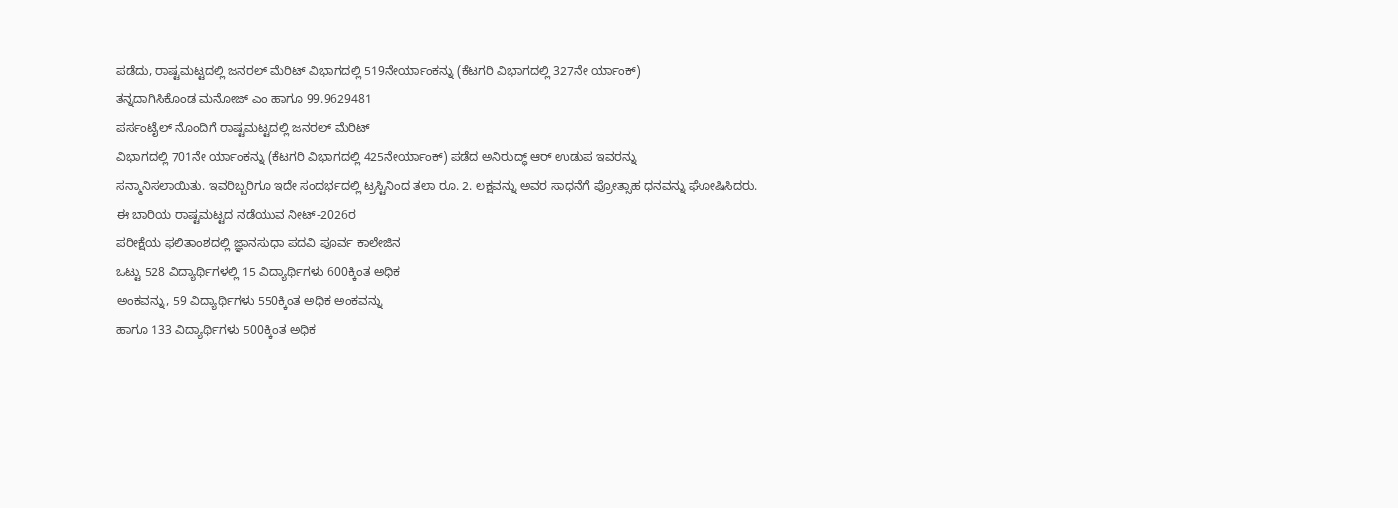ಪಡೆದು, ರಾಷ್ಟಮಟ್ಟದಲ್ಲಿ ಜನರಲ್ ಮೆರಿಟ್ ವಿಭಾಗದಲ್ಲಿ 519ನೇರ್ಯಾಂಕನ್ನು (ಕೆಟಗರಿ ವಿಭಾಗದಲ್ಲಿ 327ನೇ ರ್ಯಾಂಕ್)
ತನ್ನದಾಗಿಸಿಕೊಂಡ ಮನೋಜ್ ಎಂ ಹಾಗೂ 99.9629481
ಪರ್ಸಂಟೈಲ್ ನೊಂದಿಗೆ ರಾಷ್ಟಮಟ್ಟದಲ್ಲಿ ಜನರಲ್ ಮೆರಿಟ್
ವಿಭಾಗದಲ್ಲಿ 701ನೇ ರ್ಯಾಂಕನ್ನು (ಕೆಟಗರಿ ವಿಭಾಗದಲ್ಲಿ 425ನೇರ್ಯಾಂಕ್) ಪಡೆದ ಅನಿರುದ್ಧ್ ಆರ್ ಉಡುಪ ಇವರನ್ನು
ಸನ್ಮಾನಿಸಲಾಯಿತು. ಇವರಿಬ್ಬರಿಗೂ ಇದೇ ಸಂದರ್ಭದಲ್ಲಿ ಟ್ರಸ್ಟಿನಿಂದ ತಲಾ ರೂ. 2. ಲಕ್ಷವನ್ನು ಅವರ ಸಾಧನೆಗೆ ಪ್ರೋತ್ಸಾಹ ಧನವನ್ನು ಘೋಷಿಸಿದರು.
ಈ ಬಾರಿಯ ರಾಷ್ಟಮಟ್ಟದ ನಡೆಯುವ ನೀಟ್-2026ರ
ಪರೀಕ್ಷೆಯ ಫಲಿತಾಂಶದಲ್ಲಿ ಜ್ಞಾನಸುಧಾ ಪದವಿ ಪೂರ್ವ ಕಾಲೇಜಿನ
ಒಟ್ಟು 528 ವಿದ್ಯಾರ್ಥಿಗಳಲ್ಲಿ 15 ವಿದ್ಯಾರ್ಥಿಗಳು 600ಕ್ಕಿಂತ ಅಧಿಕ
ಅಂಕವನ್ನು, 59 ವಿದ್ಯಾರ್ಥಿಗಳು 550ಕ್ಕಿಂತ ಅಧಿಕ ಅಂಕವನ್ನು
ಹಾಗೂ 133 ವಿದ್ಯಾರ್ಥಿಗಳು 500ಕ್ಕಿಂತ ಅಧಿಕ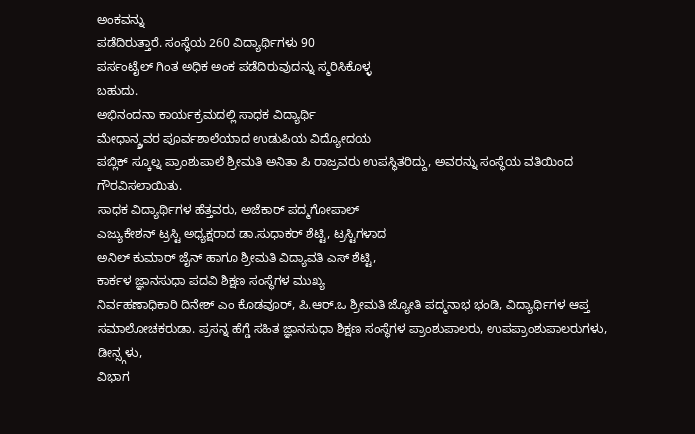ಅಂಕವನ್ನು
ಪಡೆದಿರುತ್ತಾರೆ. ಸಂಸ್ಥೆಯ 260 ವಿದ್ಯಾರ್ಥಿಗಳು 90
ಪರ್ಸಂಟೈಲ್ ಗಿಂತ ಅಧಿಕ ಅಂಕ ಪಡೆದಿರುವುದನ್ನು ಸ್ಮರಿಸಿಕೊಳ್ಳ
ಬಹುದು.
ಅಭಿನಂದನಾ ಕಾರ್ಯಕ್ರಮದಲ್ಲಿ ಸಾಧಕ ವಿದ್ಯಾರ್ಥಿ
ಮೇಧಾನ್ಶ್ರವರ ಪೂರ್ವಶಾಲೆಯಾದ ಉಡುಪಿಯ ವಿದ್ಯೋದಯ
ಪಬ್ಲಿಕ್ ಸ್ಕೂಲ್ನ ಪ್ರಾಂಶುಪಾಲೆ ಶ್ರೀಮತಿ ಅನಿತಾ ಪಿ ರಾಜ್ರವರು ಉಪಸ್ಥಿತರಿದ್ದು, ಅವರನ್ನು ಸಂಸ್ಥೆಯ ವತಿಯಿಂದ ಗೌರವಿಸಲಾಯಿತು.
ಸಾಧಕ ವಿದ್ಯಾರ್ಥಿಗಳ ಹೆತ್ತವರು, ಅಜೆಕಾರ್ ಪದ್ಮಗೋಪಾಲ್
ಎಜ್ಯುಕೇಶನ್ ಟ್ರಸ್ಟಿ ಅಧ್ಯಕ್ಷರಾದ ಡಾ.ಸುಧಾಕರ್ ಶೆಟ್ಟಿ, ಟ್ರಸ್ಟಿಗಳಾದ
ಅನಿಲ್ ಕುಮಾರ್ ಜೈನ್ ಹಾಗೂ ಶ್ರೀಮತಿ ವಿದ್ಯಾವತಿ ಎಸ್ ಶೆಟ್ಟಿ,
ಕಾರ್ಕಳ ಜ್ಞಾನಸುಧಾ ಪದವಿ ಶಿಕ್ಷಣ ಸಂಸ್ಥೆಗಳ ಮುಖ್ಯ
ನಿರ್ವಹಣಾಧಿಕಾರಿ ದಿನೇಶ್ ಎಂ ಕೊಡವೂರ್, ಪಿ.ಆರ್.ಒ ಶ್ರೀಮತಿ ಜ್ಯೋತಿ ಪದ್ಮನಾಭ ಭಂಡಿ, ವಿದ್ಯಾರ್ಥಿಗಳ ಆಪ್ತ ಸಮಾಲೋಚಕರುಡಾ. ಪ್ರಸನ್ನ ಹೆಗ್ಡೆ ಸಹಿತ ಜ್ಞಾನಸುಧಾ ಶಿಕ್ಷಣ ಸಂಸ್ಥೆಗಳ ಪ್ರಾಂಶುಪಾಲರು, ಉಪಪ್ರಾಂಶುಪಾಲರುಗಳು, ಡೀನ್ಸ್ಗಳು,
ವಿಭಾಗ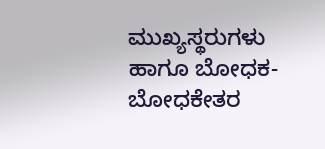ಮುಖ್ಯಸ್ಥರುಗಳು ಹಾಗೂ ಬೋಧಕ-ಬೋಧಕೇತರ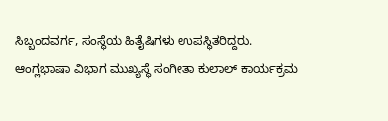ಸಿಬ್ಬಂದವರ್ಗ, ಸಂಸ್ಥೆಯ ಹಿತೈಷಿಗಳು ಉಪಸ್ಥಿತರಿದ್ದರು.
ಆಂಗ್ಲಭಾಷಾ ವಿಭಾಗ ಮುಖ್ಯಸ್ಥೆ ಸಂಗೀತಾ ಕುಲಾಲ್ ಕಾರ್ಯಕ್ರಮ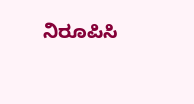ನಿರೂಪಿಸಿ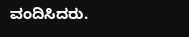ವಂದಿಸಿದರು.